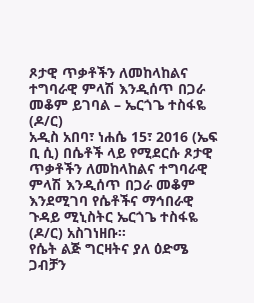ጾታዊ ጥቃቶችን ለመከላከልና ተግባራዊ ምላሽ እንዲሰጥ በጋራ መቆም ይገባል – ኤርጎጌ ተስፋዬ (ዶ/ር)
አዲስ አበባ፣ ነሐሴ 15፣ 2016 (ኤፍ ቢ ሲ) በሴቶች ላይ የሚደርሱ ጾታዊ ጥቃቶችን ለመከላከልና ተግባራዊ ምላሽ እንዲሰጥ በጋራ መቆም እንደሚገባ የሴቶችና ማኅበራዊ ጉዳይ ሚኒስትር ኤርጎጌ ተስፋዬ (ዶ/ር) አስገነዘቡ፡፡
የሴት ልጅ ግርዛትና ያለ ዕድሜ ጋብቻን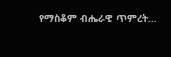የማስቆም ብሔራዊ ጥምረት…